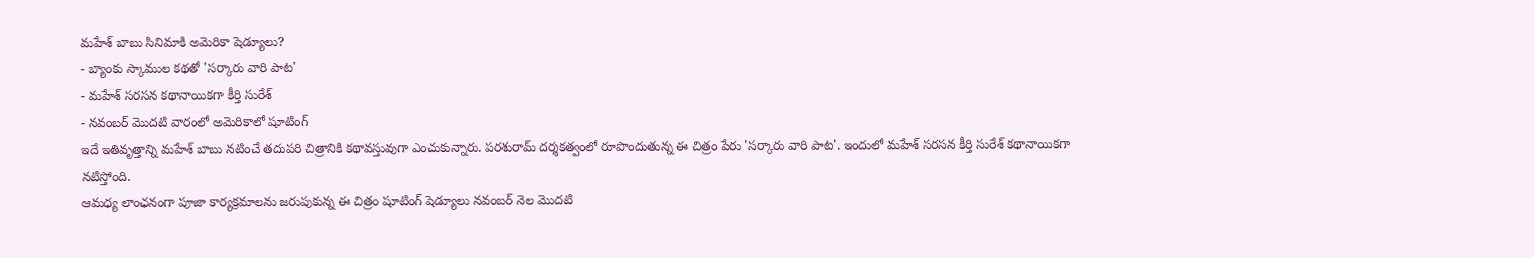మహేశ్ బాబు సినిమాకి అమెరికా షెడ్యూలు?
- బ్యాంకు స్కాముల కథతో 'సర్కారు వారి పాట'
- మహేశ్ సరసన కథానాయికగా కీర్తి సురేశ్
- నవంబర్ మొదటి వారంలో అమెరికాలో షూటింగ్
ఇదే ఇతివృత్తాన్ని మహేశ్ బాబు నటించే తదుపరి చిత్రానికి కథావస్తువుగా ఎంచుకున్నారు. పరశురామ్ దర్శకత్వంలో రూపొందుతున్న ఈ చిత్రం పేరు 'సర్కారు వారి పాట'. ఇందులో మహేశ్ సరసన కీర్తి సురేశ్ కథానాయికగా నటిస్తోంది.
ఆమధ్య లాంఛనంగా పూజా కార్యక్రమాలను జరుపుకున్న ఈ చిత్రం షూటింగ్ షెడ్యూలు నవంబర్ నెల మొదటి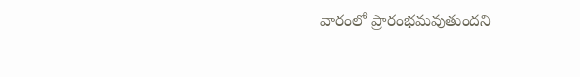వారంలో ప్రారంభమవుతుందని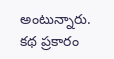అంటున్నారు. కథ ప్రకారం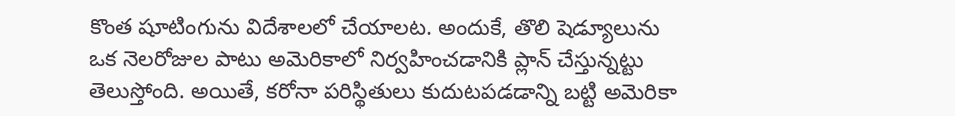కొంత షూటింగును విదేశాలలో చేయాలట. అందుకే, తొలి షెడ్యూలును ఒక నెలరోజుల పాటు అమెరికాలో నిర్వహించడానికి ప్లాన్ చేస్తున్నట్టు తెలుస్తోంది. అయితే, కరోనా పరిస్థితులు కుదుటపడడాన్ని బట్టి అమెరికా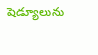షెడ్యూలును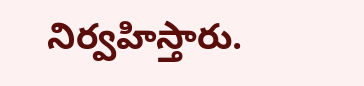నిర్వహిస్తారు.